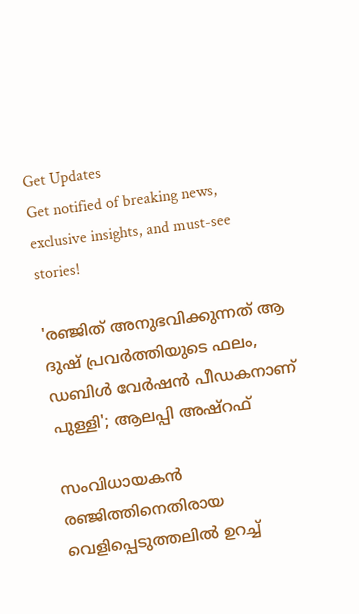Get Updates
Get notified of breaking news, exclusive insights, and must-see stories!

'രഞ്ജിത് അനുഭവിക്കുന്നത് ആ ദുഷ് പ്രവർത്തിയുടെ ഫലം, ഡബിൾ വേർഷൻ പീഡകനാണ് പുള്ളി'; ആലപ്പി അഷ്‌റഫ്

സംവിധായകൻ രഞ്ജിത്തിനെതിരായ വെളിപ്പെടുത്തലിൽ ഉറച്ച്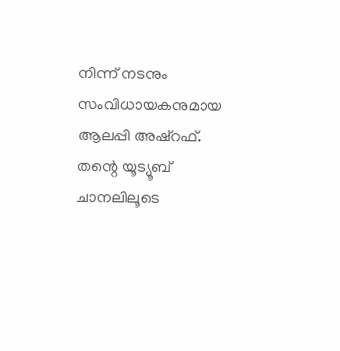നിന്ന് നടനും സംവിധായകനുമായ ആലപ്പി അഷ്‌റഫ്. തന്റെ യൂട്യൂബ് ചാനലിലൂടെ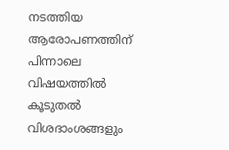നടത്തിയ ആരോപണത്തിന് പിന്നാലെ വിഷയത്തിൽ കൂടുതൽ വിശദാംശങ്ങളും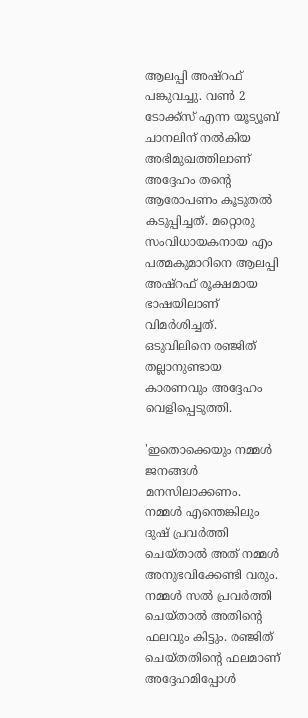ആലപ്പി അഷ്‌റഫ് പങ്കുവച്ചു. വൺ 2 ടോക്ക്‌സ് എന്ന യൂട്യൂബ് ചാനലിന് നൽകിയ അഭിമുഖത്തിലാണ് അദ്ദേഹം തന്റെ ആരോപണം കൂടുതൽ കടുപ്പിച്ചത്. മറ്റൊരു സംവിധായകനായ എം പത്മകുമാറിനെ ആലപ്പി അഷ്‌റഫ് രൂക്ഷമായ ഭാഷയിലാണ് വിമർശിച്ചത്. ഒടുവിലിനെ രഞ്ജിത് തല്ലാനുണ്ടായ കാരണവും അദ്ദേഹം വെളിപ്പെടുത്തി.

'ഇതൊക്കെയും നമ്മൾ ജനങ്ങൾ മനസിലാക്കണം. നമ്മൾ എന്തെങ്കിലും ദുഷ് പ്രവർത്തി ചെയ്‌താൽ അത് നമ്മൾ അനുഭവിക്കേണ്ടി വരും. നമ്മൾ സൽ പ്രവർത്തി ചെയ്‌താൽ അതിന്റെ ഫലവും കിട്ടും. രഞ്ജിത് ചെയ്‌തതിന്റെ ഫലമാണ് അദ്ദേഹമിപ്പോൾ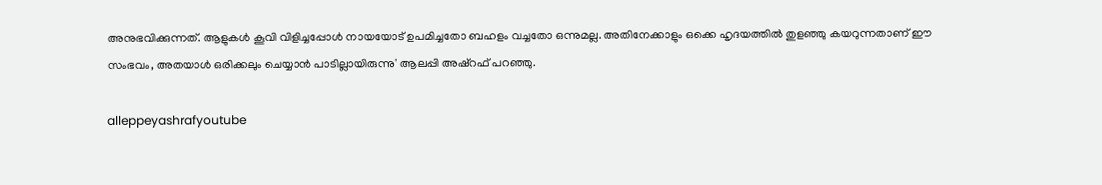അനുഭവിക്കുന്നത്. ആളുകൾ കൂവി വിളിച്ചപ്പോൾ നായയോട് ഉപമിച്ചതോ ബഹളം വച്ചതോ ഒന്നുമല്ല. അതിനേക്കാളും ഒക്കെ ഹൃദയത്തിൽ തുളഞ്ഞു കയറുന്നതാണ് ഈ സംഭവം, അതയാൾ ഒരിക്കലും ചെയ്യാൻ പാടില്ലായിരുന്നു' ആലപ്പി അഷ്‌റഫ് പറഞ്ഞു.

alleppeyashrafyoutube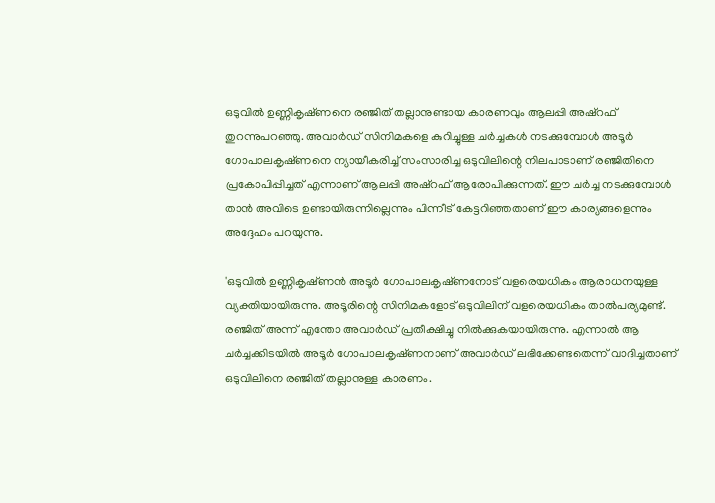ഒടുവിൽ ഉണ്ണികൃഷ്‌ണനെ രഞ്ജിത് തല്ലാനുണ്ടായ കാരണവും ആലപ്പി അഷ്‌റഫ് തുറന്നുപറഞ്ഞു. അവാർഡ് സിനിമകളെ കുറിച്ചുള്ള ചർച്ചകൾ നടക്കുമ്പോൾ അടൂർ ഗോപാലകൃഷ്‌ണനെ ന്യായീകരിച്ച് സംസാരിച്ച ഒടുവിലിന്റെ നിലപാടാണ് രഞ്ജിതിനെ പ്രകോപിപ്പിച്ചത് എന്നാണ് ആലപ്പി അഷ്‌റഫ് ആരോപിക്കുന്നത്. ഈ ചർച്ച നടക്കുമ്പോൾ താൻ അവിടെ ഉണ്ടായിരുന്നില്ലെന്നും പിന്നീട് കേട്ടറിഞ്ഞതാണ് ഈ കാര്യങ്ങളെന്നും അദ്ദേഹം പറയുന്നു.

'ഒടുവിൽ ഉണ്ണികൃഷ്‌ണൻ അടൂർ ഗോപാലകൃഷ്‌ണനോട് വളരെയധികം ആരാധനയുള്ള വ്യക്തിയായിരുന്നു. അടൂരിന്റെ സിനിമകളോട് ഒടുവിലിന് വളരെയധികം താൽപര്യമുണ്ട്. രഞ്ജിത് അന്ന് എന്തോ അവാർഡ് പ്രതീക്ഷിച്ചു നിൽക്കുകയായിരുന്നു. എന്നാൽ ആ ചർച്ചക്കിടയിൽ അടൂർ ഗോപാലകൃഷ്‌ണനാണ് അവാർഡ് ലഭിക്കേണ്ടതെന്ന് വാദിച്ചതാണ് ഒടുവിലിനെ രഞ്ജിത് തല്ലാനുള്ള കാരണം.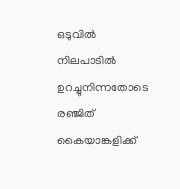ഒടുവിൽ നിലപാടിൽ ഉറച്ചുനിന്നതോടെ രഞ്ജിത് കൈയാങ്കളിക്ക്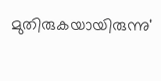മുതിരുകയായിരുന്നു'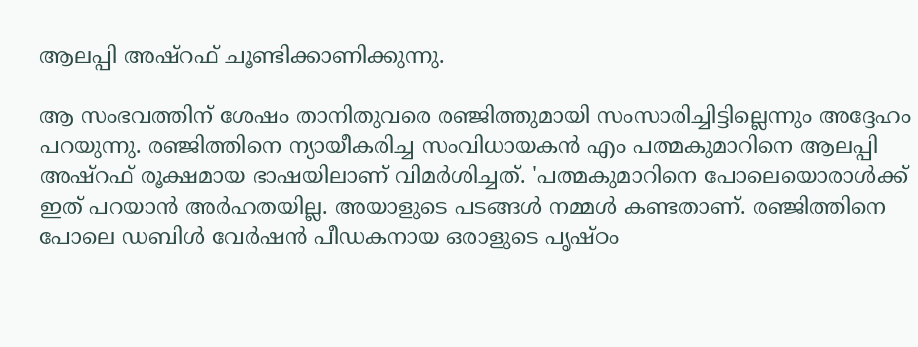ആലപ്പി അഷ്‌റഫ് ചൂണ്ടിക്കാണിക്കുന്നു.

ആ സംഭവത്തിന് ശേഷം താനിതുവരെ രഞ്ജിത്തുമായി സംസാരിച്ചിട്ടില്ലെന്നും അദ്ദേഹം പറയുന്നു. രഞ്ജിത്തിനെ ന്യായീകരിച്ച സംവിധായകൻ എം പത്മകുമാറിനെ ആലപ്പി അഷ്‌റഫ് രൂക്ഷമായ ഭാഷയിലാണ് വിമർശിച്ചത്. 'പത്മകുമാറിനെ പോലെയൊരാൾക്ക് ഇത് പറയാൻ അർഹതയില്ല. അയാളുടെ പടങ്ങൾ നമ്മൾ കണ്ടതാണ്. രഞ്ജിത്തിനെ പോലെ ഡബിൾ വേർഷൻ പീഡകനായ ഒരാളുടെ പൃഷ്‌ഠം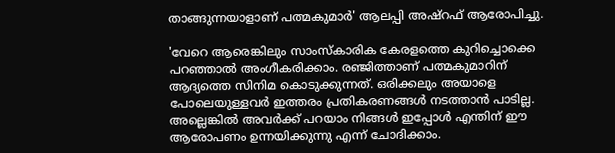താങ്ങുന്നയാളാണ് പത്മകുമാർ' ആലപ്പി അഷ്‌റഫ് ആരോപിച്ചു.

'വേറെ ആരെങ്കിലും സാംസ്‌കാരിക കേരളത്തെ കുറിച്ചൊക്കെ പറഞ്ഞാൽ അംഗീകരിക്കാം. രഞ്ജിത്താണ് പത്മകുമാറിന് ആദ്യത്തെ സിനിമ കൊടുക്കുന്നത്. ഒരിക്കലും അയാളെ പോലെയുള്ളവർ ഇത്തരം പ്രതികരണങ്ങൾ നടത്താൻ പാടില്ല. അല്ലെങ്കിൽ അവർക്ക് പറയാം നിങ്ങൾ ഇപ്പോൾ എന്തിന് ഈ ആരോപണം ഉന്നയിക്കുന്നു എന്ന് ചോദിക്കാം.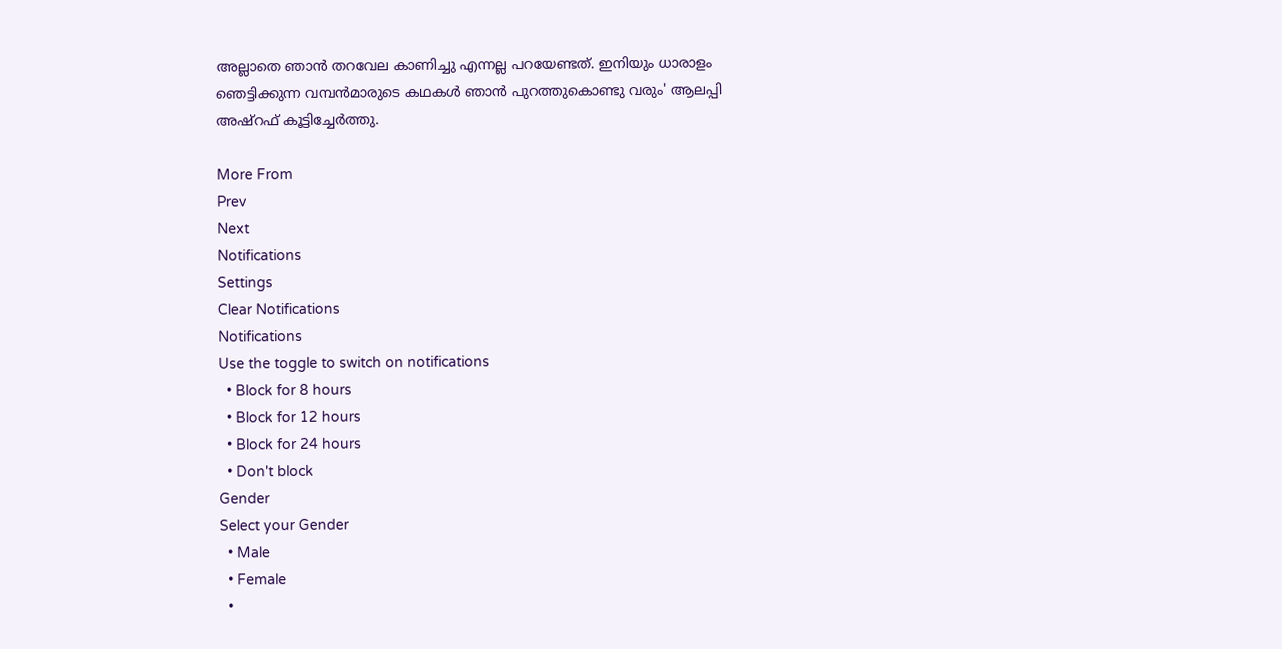അല്ലാതെ ഞാൻ തറവേല കാണിച്ചു എന്നല്ല പറയേണ്ടത്. ഇനിയും ധാരാളം ഞെട്ടിക്കുന്ന വമ്പൻമാരുടെ കഥകൾ ഞാൻ പുറത്തുകൊണ്ടു വരും' ആലപ്പി അഷ്‌റഫ് കൂട്ടിച്ചേർത്തു.

More From
Prev
Next
Notifications
Settings
Clear Notifications
Notifications
Use the toggle to switch on notifications
  • Block for 8 hours
  • Block for 12 hours
  • Block for 24 hours
  • Don't block
Gender
Select your Gender
  • Male
  • Female
  •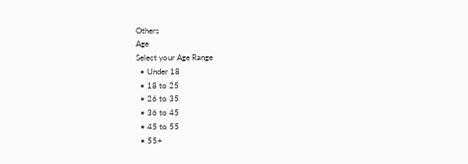Others
Age
Select your Age Range
  • Under 18
  • 18 to 25
  • 26 to 35
  • 36 to 45
  • 45 to 55
  • 55+